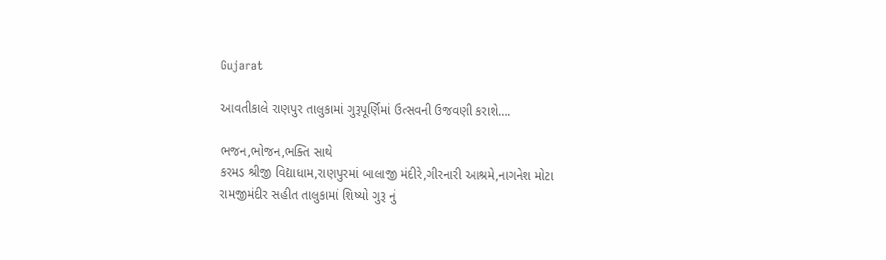Gujarat

આવતીકાલે રાણપુર તાલુકામાં ગુરૂપૂર્ણિમાં ઉત્સવની ઉજવણી કરાશે….

ભજન,ભોજન,ભક્તિ સાથે
કરમડ શ્રીજી વિદ્યાધામ,રાણપુરમાં બાલાજી મંદીરે,ગીરનારી આશ્રમે,નાગનેશ મોટા રામજીમંદીર સહીત તાલુકામાં શિષ્યો ગુરૂ નું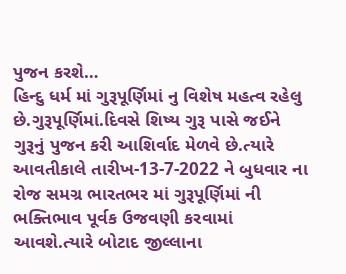પુજન કરશે…
હિન્દુ ધર્મ માં ગુરૂપૂર્ણિમાં નુ વિશેષ મહત્વ રહેલુ છે.ગુરૂપૂર્ણિમાં.દિવસે શિષ્ય ગુરૂ પાસે જઈને ગુરૂનું પુજન કરી આશિર્વાદ મેળવે છે.ત્યારે આવતીકાલે તારીખ-13-7-2022 ને બુધવાર ના રોજ સમગ્ર ભારતભર માં ગુરૂપૂર્ણિમાં ની ભક્તિભાવ પૂર્વક ઉજવણી કરવામાં આવશે.ત્યારે બોટાદ જીલ્લાના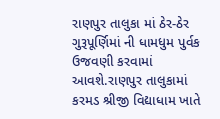રાણપુર તાલુકા માં ઠેર-ઠેર ગુરૂપૂર્ણિમાં ની ધામધુમ પુર્વક ઉજવણી કરવામાં આવશે.રાણપુર તાલુકામાં કરમડ શ્રીજી વિદ્યાધામ ખાતે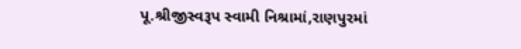પૂ.શ્રીજીસ્વરૂપ સ્વામી નિશ્રામાં,રાણપુરમાં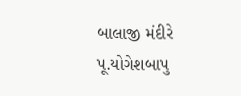બાલાજી મંદીરે પૂ.યોગેશબાપુ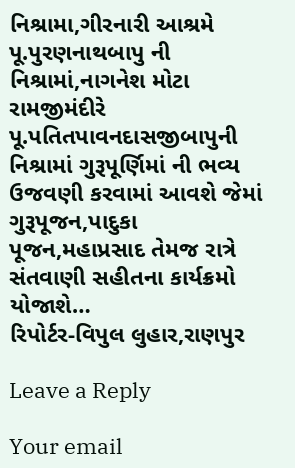નિશ્રામા,ગીરનારી આશ્રમે પૂ.પુરણનાથબાપુ ની નિશ્રામાં,નાગનેશ મોટા રામજીમંદીરે પૂ.પતિતપાવનદાસજીબાપુની નિશ્રામાં ગુરૂપૂર્ણિમાં ની ભવ્ય ઉજવણી કરવામાં આવશે જેમાં ગુરૂપૂજન,પાદુકા પૂજન,મહાપ્રસાદ તેમજ રાત્રે સંતવાણી સહીતના કાર્યક્રમો યોજાશે…
રિપોર્ટર-વિપુલ લુહાર,રાણપુર

Leave a Reply

Your email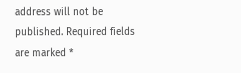address will not be published. Required fields are marked *